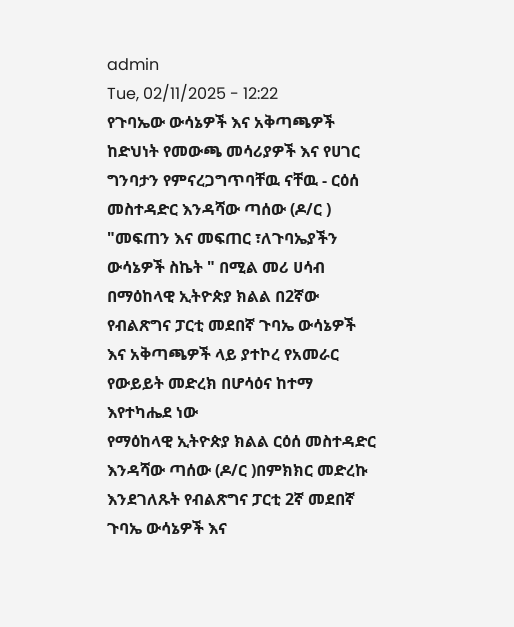admin
Tue, 02/11/2025 - 12:22
የጉባኤው ውሳኔዎች እና አቅጣጫዎች ከድህነት የመውጫ መሳሪያዎች እና የሀገር ግንባታን የምናረጋግጥባቸዉ ናቸዉ - ርዕሰ መስተዳድር እንዳሻው ጣሰው (ዶ/ር )
"መፍጠን እና መፍጠር ፣ለጉባኤያችን ውሳኔዎች ስኬት " በሚል መሪ ሀሳብ በማዕከላዊ ኢትዮጵያ ክልል በ2ኛው የብልጽግና ፓርቲ መደበኛ ጉባኤ ውሳኔዎች እና አቅጣጫዎች ላይ ያተኮረ የአመራር የውይይት መድረክ በሆሳዕና ከተማ እየተካሔደ ነው
የማዕከላዊ ኢትዮጵያ ክልል ርዕሰ መስተዳድር እንዳሻው ጣሰው (ዶ/ር )በምክክር መድረኩ እንደገለጹት የብልጽግና ፓርቲ 2ኛ መደበኛ ጉባኤ ውሳኔዎች እና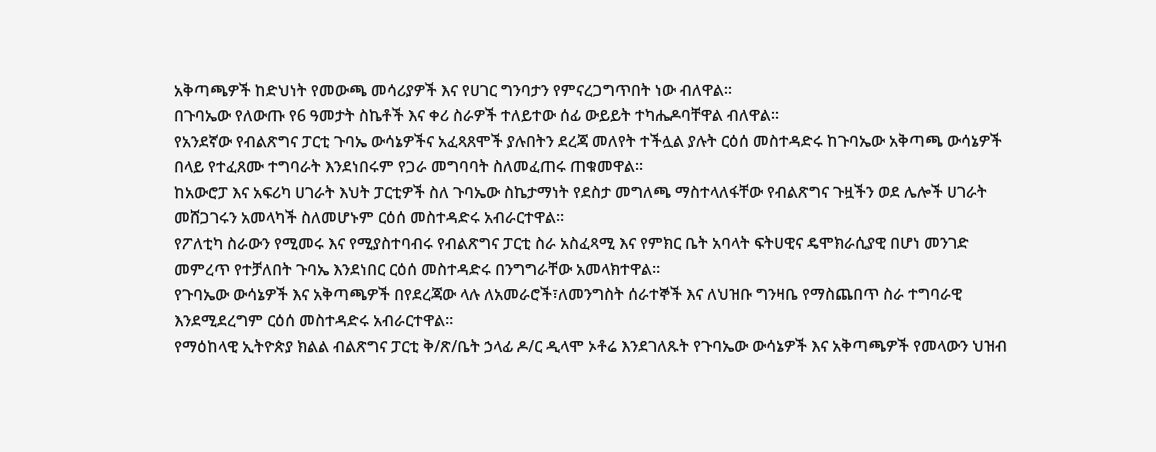አቅጣጫዎች ከድህነት የመውጫ መሳሪያዎች እና የሀገር ግንባታን የምናረጋግጥበት ነው ብለዋል።
በጉባኤው የለውጡ የ6 ዓመታት ስኬቶች እና ቀሪ ስራዎች ተለይተው ሰፊ ውይይት ተካሔዶባቸዋል ብለዋል።
የአንደኛው የብልጽግና ፓርቲ ጉባኤ ውሳኔዎችና አፈጻጸሞች ያሉበትን ደረጃ መለየት ተችሏል ያሉት ርዕሰ መስተዳድሩ ከጉባኤው አቅጣጫ ውሳኔዎች በላይ የተፈጸሙ ተግባራት እንደነበሩም የጋራ መግባባት ስለመፈጠሩ ጠቁመዋል።
ከአውሮፓ እና አፍሪካ ሀገራት እህት ፓርቲዎች ስለ ጉባኤው ስኬታማነት የደስታ መግለጫ ማስተላለፋቸው የብልጽግና ጉዟችን ወደ ሌሎች ሀገራት መሸጋገሩን አመላካች ስለመሆኑም ርዕሰ መስተዳድሩ አብራርተዋል።
የፖለቲካ ስራውን የሚመሩ እና የሚያስተባብሩ የብልጽግና ፓርቲ ስራ አስፈጻሚ እና የምክር ቤት አባላት ፍትሀዊና ዴሞክራሲያዊ በሆነ መንገድ መምረጥ የተቻለበት ጉባኤ እንደነበር ርዕሰ መስተዳድሩ በንግግራቸው አመላክተዋል።
የጉባኤው ውሳኔዎች እና አቅጣጫዎች በየደረጃው ላሉ ለአመራሮች፣ለመንግስት ሰራተኞች እና ለህዝቡ ግንዛቤ የማስጨበጥ ስራ ተግባራዊ እንደሚደረግም ርዕሰ መስተዳድሩ አብራርተዋል።
የማዕከላዊ ኢትዮጵያ ክልል ብልጽግና ፓርቲ ቅ/ጽ/ቤት ኃላፊ ዶ/ር ዲላሞ ኦቶሬ እንደገለጹት የጉባኤው ውሳኔዎች እና አቅጣጫዎች የመላውን ህዝብ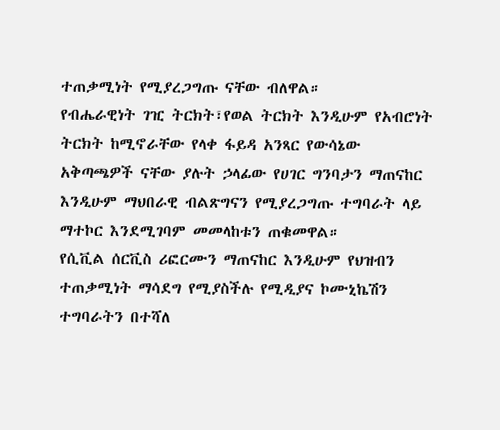ተጠቃሚነት የሚያረጋግጡ ናቸው ብለዋል።
የብሔራዊነት ገዢ ትርክት፣የወል ትርክት እንዲሁም የአብሮነት ትርክት ከሚኖራቸው የላቀ ፋይዳ አንጻር የውሳኔው አቅጣጫዎች ናቸው ያሉት ኃላፊው የሀገር ግንባታን ማጠናከር
እንዲሁም ማህበራዊ ብልጽግናን የሚያረጋግጡ ተግባራት ላይ ማተኮር እንደሚገባም መመላከቱን ጠቁመዋል።
የሲቪል ሰርቪስ ሪፎርሙን ማጠናከር እንዲሁም የህዝብን ተጠቃሚነት ማሳደግ የሚያስችሉ የሚዲያና ኮሙኒኬሽን ተግባራትን በተሻለ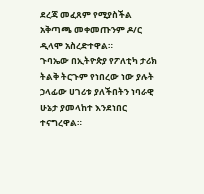ደረጃ መፈጸም የሚያስችል አቅጣጫ መቀመጡንም ዶ/ር ዲላሞ አስረድተዋል።
ጉባኤው በኢትዮጵያ የፖለቲካ ታሪክ ትልቅ ትርጉም የነበረው ነው ያሉት ኃላፊው ሀገሪቱ ያለችበትን ነባራዊ ሁኔታ ያመላከተ እንደነበር ተናግረዋል።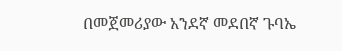በመጀመሪያው አንደኛ መደበኛ ጉባኤ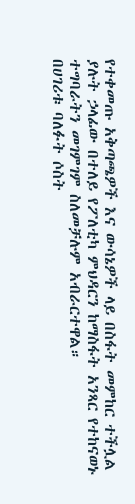የተቀመጡ አቅጣጫዎች እና ውሳኔዎች ላይ በስፋት መምከር ተችሏል ያሉት ኃላፊው በተለይ የፖለቲካ ምህዳርን ከማስፋት አንጻር የተከናወኑ ተግባራትን መገምገም ስለመቻሉም አብራርተዋል።
በሀገሪቱ ባለፉት ሶስት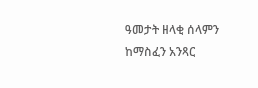ዓመታት ዘላቂ ሰላምን ከማስፈን አንጻር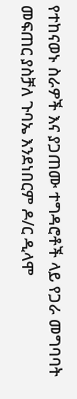የተከናወኑ ስራዎች እና ያጋጠሙ ተግዳሮቶች ላይ የጋራ መግባባት መፍጠር ያስቻለ ጉባኤ እንደነበርም ዶ/ር ዲላሞ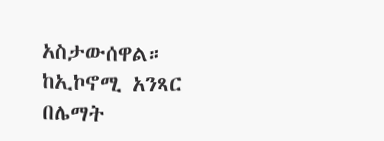አስታውሰዋል።
ከኢኮኖሚ አንጻር በሌማት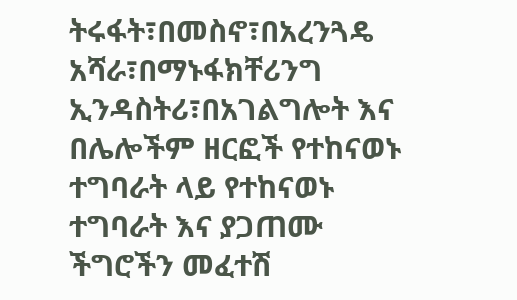ትሩፋት፣በመስኖ፣በአረንጓዴ አሻራ፣በማኑፋክቸሪንግ ኢንዳስትሪ፣በአገልግሎት እና በሌሎችም ዘርፎች የተከናወኑ ተግባራት ላይ የተከናወኑ ተግባራት እና ያጋጠሙ ችግሮችን መፈተሽ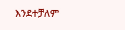እንደተቻለም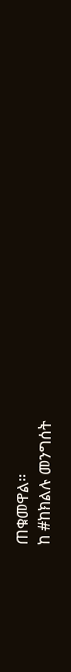ጠቁመዋል።
ከ #ከክልሉ መንግሰት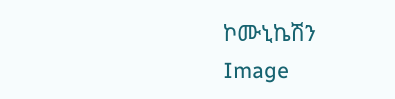ኮሙኒኬሽን
Image